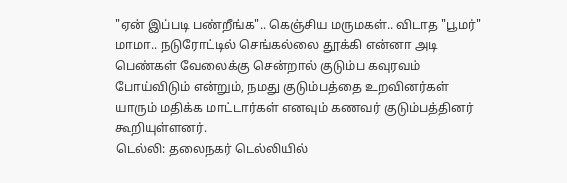"ஏன் இப்படி பண்றீங்க".. கெஞ்சிய மருமகள்.. விடாத "பூமர்" மாமா.. நடுரோட்டில் செங்கல்லை தூக்கி என்னா அடி
பெண்கள் வேலைக்கு சென்றால் குடும்ப கவுரவம் போய்விடும் என்றும், நமது குடும்பத்தை உறவினர்கள் யாரும் மதிக்க மாட்டார்கள் எனவும் கணவர் குடும்பத்தினர் கூறியுள்ளனர்.
டெல்லி: தலைநகர் டெல்லியில்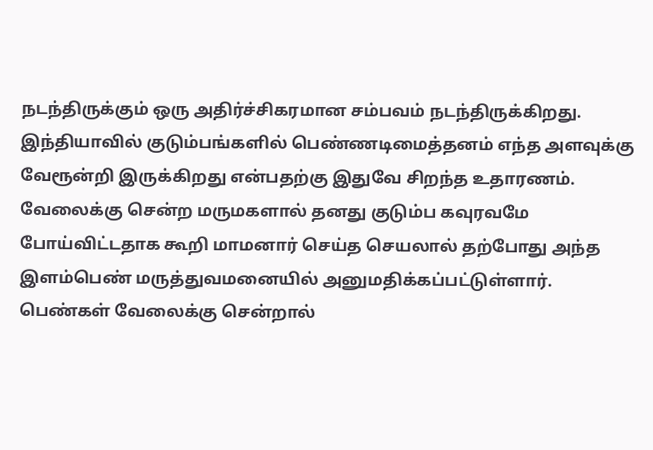நடந்திருக்கும் ஒரு அதிர்ச்சிகரமான சம்பவம் நடந்திருக்கிறது. இந்தியாவில் குடும்பங்களில் பெண்ணடிமைத்தனம் எந்த அளவுக்கு வேரூன்றி இருக்கிறது என்பதற்கு இதுவே சிறந்த உதாரணம்.
வேலைக்கு சென்ற மருமகளால் தனது குடும்ப கவுரவமே போய்விட்டதாக கூறி மாமனார் செய்த செயலால் தற்போது அந்த இளம்பெண் மருத்துவமனையில் அனுமதிக்கப்பட்டுள்ளார்.
பெண்கள் வேலைக்கு சென்றால்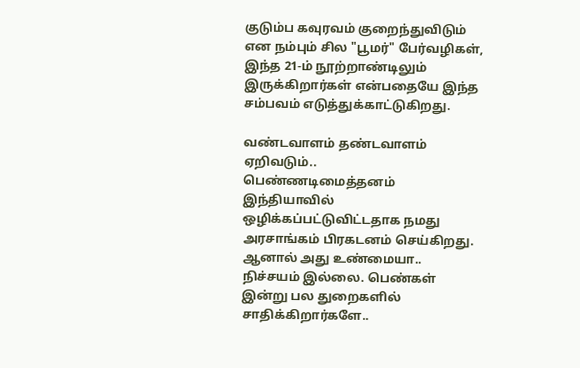குடும்ப கவுரவம் குறைந்துவிடும் என நம்பும் சில "பூமர்" பேர்வழிகள், இந்த 21-ம் நூற்றாண்டிலும் இருக்கிறார்கள் என்பதையே இந்த சம்பவம் எடுத்துக்காட்டுகிறது.

வண்டவாளம் தண்டவாளம் ஏறிவடும்..
பெண்ணடிமைத்தனம் இந்தியாவில் ஒழிக்கப்பட்டுவிட்டதாக நமது அரசாங்கம் பிரகடனம் செய்கிறது. ஆனால் அது உண்மையா.. நிச்சயம் இல்லை. பெண்கள் இன்று பல துறைகளில் சாதிக்கிறார்களே..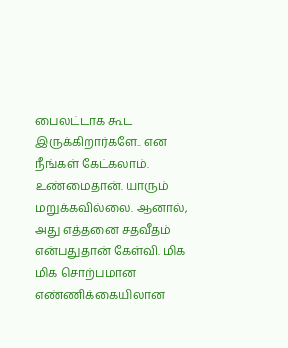பைலட்டாக கூட இருக்கிறார்களே.. என நீங்கள் கேட்கலாம். உண்மைதான். யாரும் மறுக்கவில்லை. ஆனால், அது எத்தனை சதவீதம் என்பதுதான் கேள்வி. மிக மிக சொற்பமான எண்ணிக்கையிலான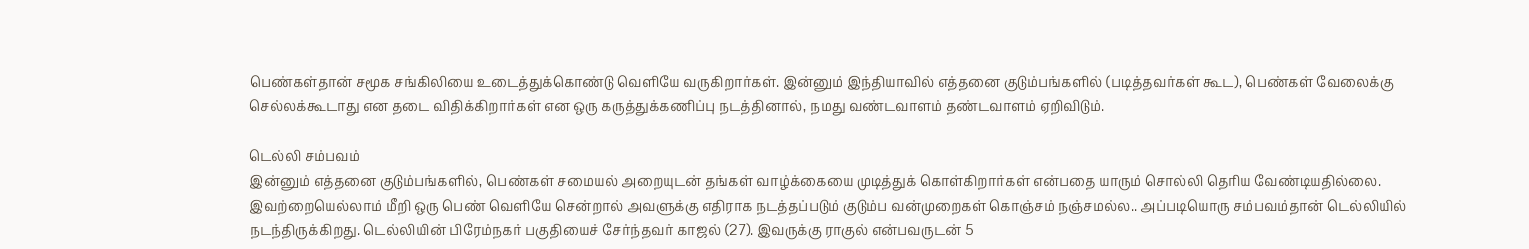பெண்கள்தான் சமூக சங்கிலியை உடைத்துக்கொண்டு வெளியே வருகிறார்கள். இன்னும் இந்தியாவில் எத்தனை குடும்பங்களில் (படித்தவர்கள் கூட), பெண்கள் வேலைக்கு செல்லக்கூடாது என தடை விதிக்கிறார்கள் என ஒரு கருத்துக்கணிப்பு நடத்தினால், நமது வண்டவாளம் தண்டவாளம் ஏறிவிடும்.

டெல்லி சம்பவம்
இன்னும் எத்தனை குடும்பங்களில், பெண்கள் சமையல் அறையுடன் தங்கள் வாழ்க்கையை முடித்துக் கொள்கிறார்கள் என்பதை யாரும் சொல்லி தெரிய வேண்டியதில்லை. இவற்றையெல்லாம் மீறி ஒரு பெண் வெளியே சென்றால் அவளுக்கு எதிராக நடத்தப்படும் குடும்ப வன்முறைகள் கொஞ்சம் நஞ்சமல்ல.. அப்படியொரு சம்பவம்தான் டெல்லியில் நடந்திருக்கிறது. டெல்லியின் பிரேம்நகர் பகுதியைச் சேர்ந்தவர் காஜல் (27). இவருக்கு ராகுல் என்பவருடன் 5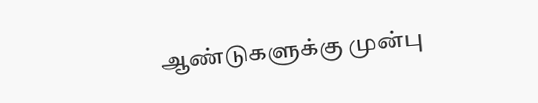ஆண்டுகளுக்கு முன்பு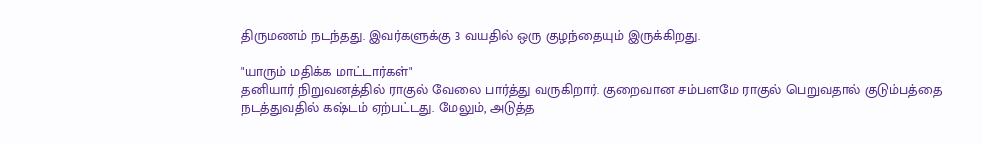திருமணம் நடந்தது. இவர்களுக்கு 3 வயதில் ஒரு குழந்தையும் இருக்கிறது.

"யாரும் மதிக்க மாட்டார்கள்"
தனியார் நிறுவனத்தில் ராகுல் வேலை பார்த்து வருகிறார். குறைவான சம்பளமே ராகுல் பெறுவதால் குடும்பத்தை நடத்துவதில் கஷ்டம் ஏற்பட்டது. மேலும், அடுத்த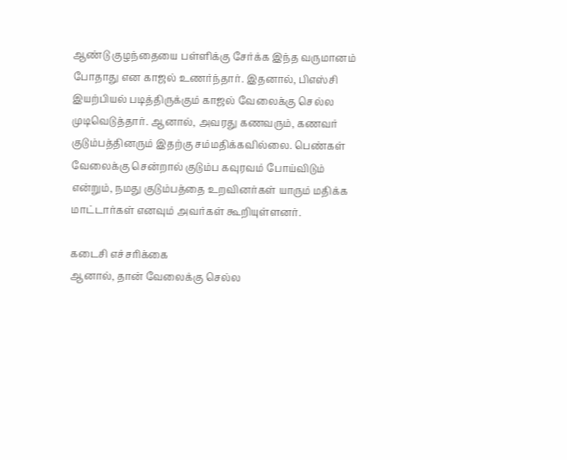ஆண்டு குழந்தையை பள்ளிக்கு சேர்க்க இந்த வருமானம் போதாது என காஜல் உணர்ந்தார். இதனால், பிஎஸ்சி இயற்பியல் படித்திருக்கும் காஜல் வேலைக்கு செல்ல முடிவெடுத்தார். ஆனால், அவரது கணவரும், கணவர் குடும்பத்தினரும் இதற்கு சம்மதிக்கவில்லை. பெண்கள் வேலைக்கு சென்றால் குடும்ப கவுரவம் போய்விடும் என்றும், நமது குடும்பத்தை உறவினர்கள் யாரும் மதிக்க மாட்டார்கள் எனவும் அவர்கள் கூறியுள்ளனர்.

கடைசி எச்சரிக்கை
ஆனால், தான் வேலைக்கு செல்ல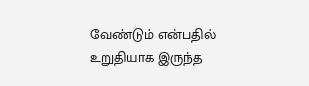வேண்டும் என்பதில் உறுதியாக இருந்த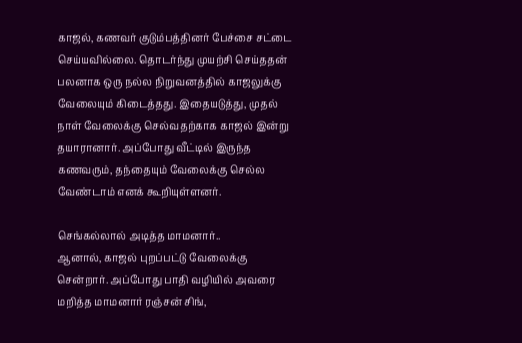காஜல், கணவர் குடும்பத்தினர் பேச்சை சட்டை செய்யவில்லை. தொடர்ந்து முயற்சி செய்ததன் பலனாக ஒரு நல்ல நிறுவனத்தில் காஜலுக்கு வேலையும் கிடைத்தது. இதையடுத்து, முதல் நாள் வேலைக்கு செல்வதற்காக காஜல் இன்று தயாரானார். அப்போது வீட்டில் இருந்த கணவரும், தந்தையும் வேலைக்கு செல்ல வேண்டாம் எனக் கூறியுள்ளனர்.

செங்கல்லால் அடித்த மாமனார்..
ஆனால், காஜல் புறப்பட்டு வேலைக்கு சென்றார். அப்போது பாதி வழியில் அவரை மறித்த மாமனார் ரஞ்சன் சிங்,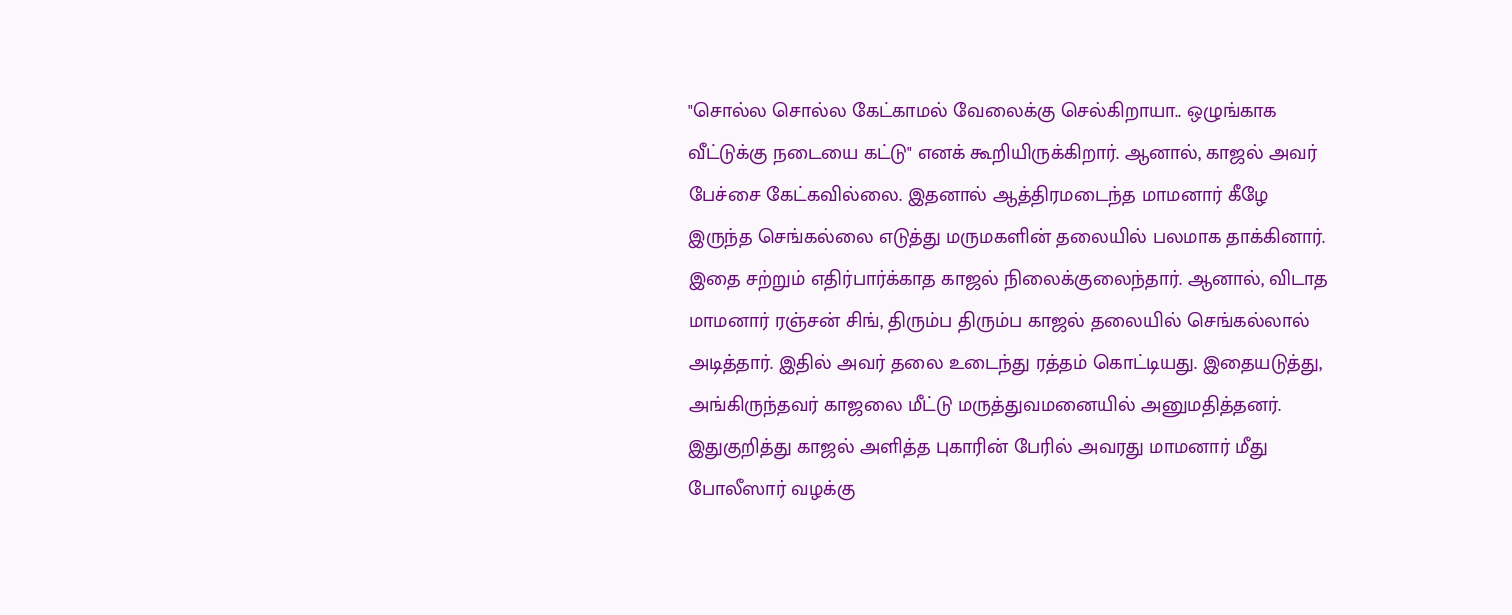"சொல்ல சொல்ல கேட்காமல் வேலைக்கு செல்கிறாயா.. ஒழுங்காக வீட்டுக்கு நடையை கட்டு" எனக் கூறியிருக்கிறார். ஆனால், காஜல் அவர் பேச்சை கேட்கவில்லை. இதனால் ஆத்திரமடைந்த மாமனார் கீழே இருந்த செங்கல்லை எடுத்து மருமகளின் தலையில் பலமாக தாக்கினார். இதை சற்றும் எதிர்பார்க்காத காஜல் நிலைக்குலைந்தார். ஆனால், விடாத மாமனார் ரஞ்சன் சிங், திரும்ப திரும்ப காஜல் தலையில் செங்கல்லால் அடித்தார். இதில் அவர் தலை உடைந்து ரத்தம் கொட்டியது. இதையடுத்து, அங்கிருந்தவர் காஜலை மீட்டு மருத்துவமனையில் அனுமதித்தனர். இதுகுறித்து காஜல் அளித்த புகாரின் பேரில் அவரது மாமனார் மீது போலீஸார் வழக்கு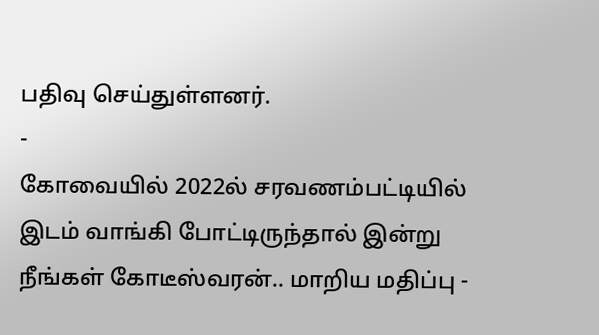பதிவு செய்துள்ளனர்.
-
கோவையில் 2022ல் சரவணம்பட்டியில் இடம் வாங்கி போட்டிருந்தால் இன்று நீங்கள் கோடீஸ்வரன்.. மாறிய மதிப்பு -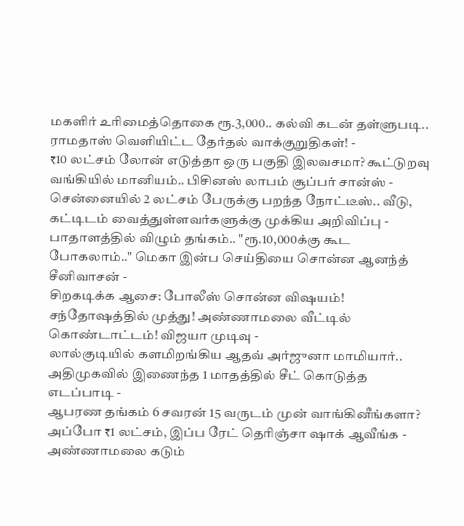மகளிர் உரிமைத்தொகை ரூ.3,000.. கல்வி கடன் தள்ளுபடி.. ராமதாஸ் வெளியிட்ட தேர்தல் வாக்குறுதிகள்! -
₹10 லட்சம் லோன் எடுத்தா ஒரு பகுதி இலவசமா? கூட்டுறவு வங்கியில் மானியம்.. பிசினஸ் லாபம் சூப்பர் சான்ஸ் -
சென்னையில் 2 லட்சம் பேருக்கு பறந்த நோட்டீஸ்.. வீடு, கட்டிடம் வைத்துள்ளவர்களுக்கு முக்கிய அறிவிப்பு -
பாதாளத்தில் விழும் தங்கம்.. "ரூ.10,000க்கு கூட போகலாம்.." மெகா இன்ப செய்தியை சொன்ன ஆனந்த் சீனிவாசன் -
சிறகடிக்க ஆசை: போலீஸ் சொன்ன விஷயம்! சந்தோஷத்தில் முத்து! அண்ணாமலை வீட்டில் கொண்டாட்டம்! விஜயா முடிவு -
லால்குடியில் களமிறங்கிய ஆதவ் அர்ஜுனா மாமியார்.. அதிமுகவில் இணைந்த 1 மாதத்தில் சீட் கொடுத்த எடப்பாடி -
ஆபரண தங்கம் 6 சவரன் 15 வருடம் முன் வாங்கினீங்களா? அப்போ ₹1 லட்சம், இப்ப ரேட் தெரிஞ்சா ஷாக் ஆவீங்க -
அண்ணாமலை கடும்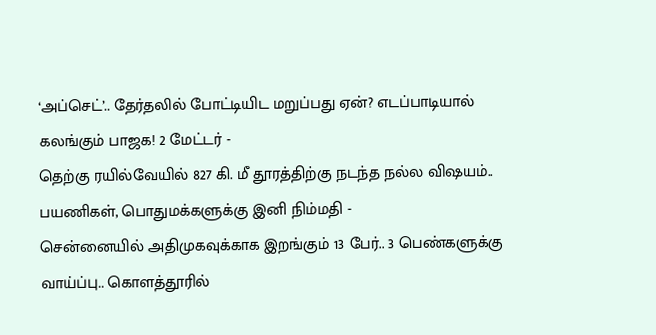‘அப்செட்’.. தேர்தலில் போட்டியிட மறுப்பது ஏன்? எடப்பாடியால் கலங்கும் பாஜக! 2 மேட்டர் -
தெற்கு ரயில்வேயில் 827 கி. மீ தூரத்திற்கு நடந்த நல்ல விஷயம்.. பயணிகள், பொதுமக்களுக்கு இனி நிம்மதி -
சென்னையில் அதிமுகவுக்காக இறங்கும் 13 பேர்.. 3 பெண்களுக்கு வாய்ப்பு.. கொளத்தூரில்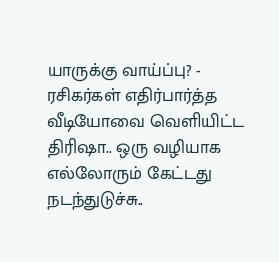யாருக்கு வாய்ப்பு? -
ரசிகர்கள் எதிர்பார்த்த வீடியோவை வெளியிட்ட திரிஷா.. ஒரு வழியாக எல்லோரும் கேட்டது நடந்துடுச்சு..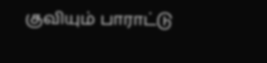குவியும் பாராட்டு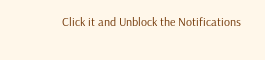Click it and Unblock the Notifications